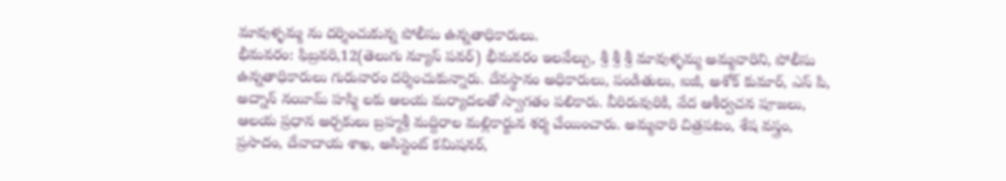మావుళ్ళమ్మ ను దర్శించుకున్న పోలీసు ఉన్నతాధికారులు.
భీమవరం: ఫిబ్రవరి,12(తెలుగు న్యూస్ పవర్) భీమవరం ఇలవేల్పు, శ్రీ శ్రీ శ్రీ మావుళ్ళమ్మ అమ్మవారిని, పోలీసు ఉన్నతాధికారులు గురువారం దర్శించుకున్నారు. దేవస్థానం అధికారులు, పండితులు, ఐజీ, అశోక్ కుమార్, ఎస్ పి, అద్నాన్ నయీమ్ హస్మి లకు ఆలయ మర్యాదలతో స్వాగతం పలికారు. వీరిరువురికి, వేద ఆశీర్వచన పూజలు, ఆలయ ప్రధాన అర్చకులు బ్రహ్మశ్రీ మద్దిరాల మల్లికార్జున శర్మ చేయించారు. అమ్మవారి చిత్రపటం, శేష వస్త్రం, ప్రసాదం, దేవాదాయ శాఖ, అసిస్టెంట్ కమిషనర్,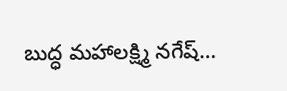బుద్ధ మహాలక్ష్మి నగేష్…